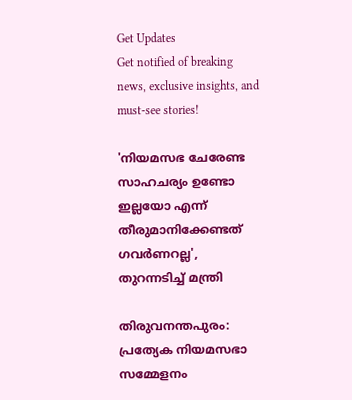Get Updates
Get notified of breaking news, exclusive insights, and must-see stories!

'നിയമസഭ ചേരേണ്ട സാഹചര്യം ഉണ്ടോ ഇല്ലയോ എന്ന് തീരുമാനിക്കേണ്ടത് ഗവർണറല്ല', തുറന്നടിച്ച് മന്ത്രി

തിരുവനന്തപുരം: പ്രത്യേക നിയമസഭാ സമ്മേളനം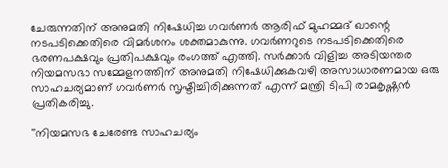ചേരുന്നതിന് അനുമതി നിഷേധിച്ച ഗവർണർ ആരിഫ് മുഹമ്മദ് ഖാന്റെ നടപടിക്കെതിരെ വിമർശനം ശക്തമാകുന്നു. ഗവർണറുടെ നടപടിക്കെതിരെ ഭരണപക്ഷവും പ്രതിപക്ഷവും രംഗത്ത് എത്തി. സർക്കാർ വിളിച്ച അടിയന്തര നിയമസഭാ സമ്മേളനത്തിന് അനുമതി നിഷേധിക്കുകവഴി അസാധാരണമായ ഒരു സാഹചര്യമാണ് ഗവർണർ സൃഷ്ടിച്ചിരിക്കുന്നത് എന്ന് മന്ത്രി ടിപി രാമകൃഷ്ണൻ പ്രതികരിച്ചു.

''നിയമസഭ ചേരേണ്ട സാഹചര്യം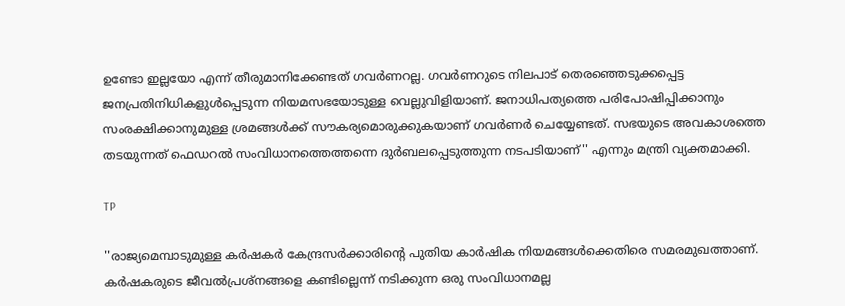ഉണ്ടോ ഇല്ലയോ എന്ന് തീരുമാനിക്കേണ്ടത് ഗവർണറല്ല. ഗവർണറുടെ നിലപാട് തെരഞ്ഞെടുക്കപ്പെട്ട ജനപ്രതിനിധികളുൾപ്പെടുന്ന നിയമസഭയോടുള്ള വെല്ലുവിളിയാണ്. ജനാധിപത്യത്തെ പരിപോഷിപ്പിക്കാനും സംരക്ഷിക്കാനുമുള്ള ശ്രമങ്ങൾക്ക് സൗകര്യമൊരുക്കുകയാണ് ഗവർണർ ചെയ്യേണ്ടത്. സഭയുടെ അവകാശത്തെ തടയുന്നത് ഫെഡറൽ സംവിധാനത്തെത്തന്നെ ദുർബലപ്പെടുത്തുന്ന നടപടിയാണ്'' എന്നും മന്ത്രി വ്യക്തമാക്കി.

TP

''രാജ്യമെമ്പാടുമുള്ള കർഷകർ കേന്ദ്രസർക്കാരിൻ്റെ പുതിയ കാർഷിക നിയമങ്ങൾക്കെതിരെ സമരമുഖത്താണ്. കർഷകരുടെ ജീവൽപ്രശ്നങ്ങളെ കണ്ടില്ലെന്ന് നടിക്കുന്ന ഒരു സംവിധാനമല്ല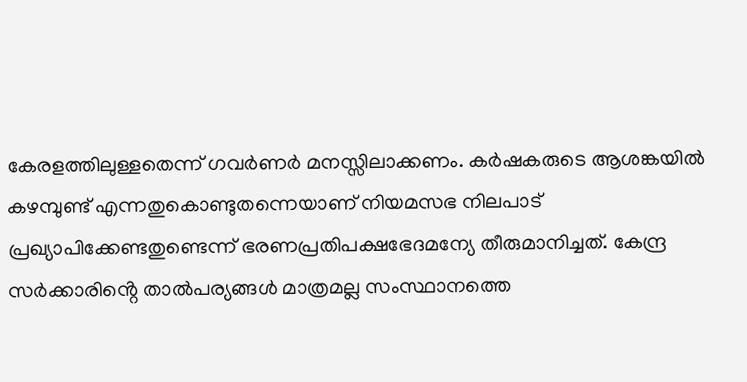കേരളത്തിലുള്ളതെന്ന് ഗവർണർ മനസ്സിലാക്കണം. കർഷകരുടെ ആശങ്കയിൽ കഴമ്പുണ്ട് എന്നതുകൊണ്ടുതന്നെയാണ് നിയമസഭ നിലപാട് പ്രഖ്യാപിക്കേണ്ടതുണ്ടെന്ന് ഭരണപ്രതിപക്ഷഭേദമന്യേ തീരുമാനിച്ചത്. കേന്ദ്ര സർക്കാരിൻ്റെ താൽപര്യങ്ങൾ മാത്രമല്ല സംസ്ഥാനത്തെ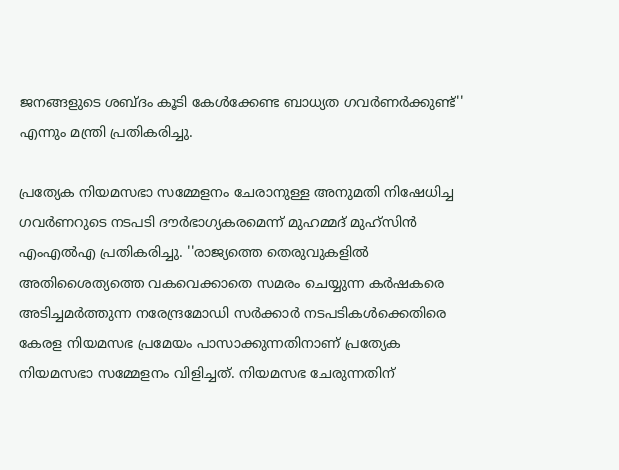ജനങ്ങളുടെ ശബ്ദം കൂടി കേൾക്കേണ്ട ബാധ്യത ഗവർണർക്കുണ്ട്'' എന്നും മന്ത്രി പ്രതികരിച്ചു.

പ്രത്യേക നിയമസഭാ സമ്മേളനം ചേരാനുള്ള അനുമതി നിഷേധിച്ച ഗവർണറുടെ നടപടി ദൗർഭാഗ്യകരമെന്ന് മുഹമ്മദ് മുഹ്സിൻ എംഎൽഎ പ്രതികരിച്ചു. ''രാജ്യത്തെ തെരുവുകളിൽ അതിശൈത്യത്തെ വകവെക്കാതെ സമരം ചെയ്യുന്ന കർഷകരെ അടിച്ചമർത്തുന്ന നരേന്ദ്രമോഡി സർക്കാർ നടപടികൾക്കെതിരെ കേരള നിയമസഭ പ്രമേയം പാസാക്കുന്നതിനാണ് പ്രത്യേക നിയമസഭാ സമ്മേളനം വിളിച്ചത്. നിയമസഭ ചേരുന്നതിന്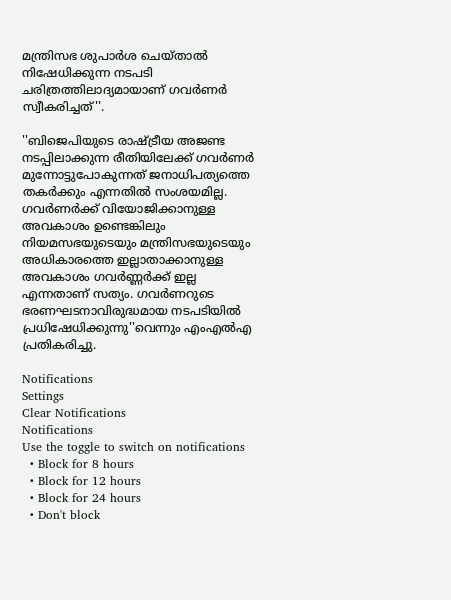മന്ത്രിസഭ ശുപാർശ ചെയ്താൽ നിഷേധിക്കുന്ന നടപടി ചരിത്രത്തിലാദ്യമായാണ് ഗവർണർ സ്വീകരിച്ചത്''.

''ബിജെപിയുടെ രാഷ്ട്രീയ അജണ്ട നടപ്പിലാക്കുന്ന രീതിയിലേക്ക് ഗവർണർ മുന്നോട്ടുപോകുന്നത് ജനാധിപത്യത്തെ തകർക്കും എന്നതിൽ സംശയമില്ല. ഗവർണർക്ക് വിയോജിക്കാനുള്ള അവകാശം ഉണ്ടെങ്കിലും നിയമസഭയുടെയും മന്ത്രിസഭയുടെയും അധികാരത്തെ ഇല്ലാതാക്കാനുള്ള അവകാശം ഗവർണ്ണർക്ക്‌ ഇല്ല എന്നതാണ് സത്യം. ഗവർണറുടെ ഭരണഘടനാവിരുദ്ധമായ നടപടിയിൽ പ്രധിഷേധിക്കുന്നു''വെന്നും എംഎൽഎ പ്രതികരിച്ചു.

Notifications
Settings
Clear Notifications
Notifications
Use the toggle to switch on notifications
  • Block for 8 hours
  • Block for 12 hours
  • Block for 24 hours
  • Don't block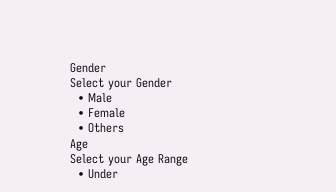Gender
Select your Gender
  • Male
  • Female
  • Others
Age
Select your Age Range
  • Under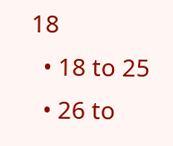18
  • 18 to 25
  • 26 to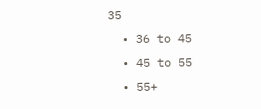35
  • 36 to 45
  • 45 to 55
  • 55+